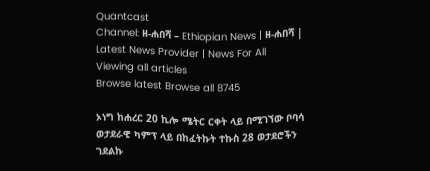Quantcast
Channel: ዘ-ሐበሻ – Ethiopian News | ዘ-ሐበሻ | Latest News Provider | News For All
Viewing all articles
Browse latest Browse all 8745

ኦነግ ከሐረር 20 ኪሎ ሜትር ርቀት ላይ በሚገኘው ቦባሳ ወታደራዊ ካምፕ ላይ በከፈትኩት ተኩስ 28 ወታደሮችን ገደልኩ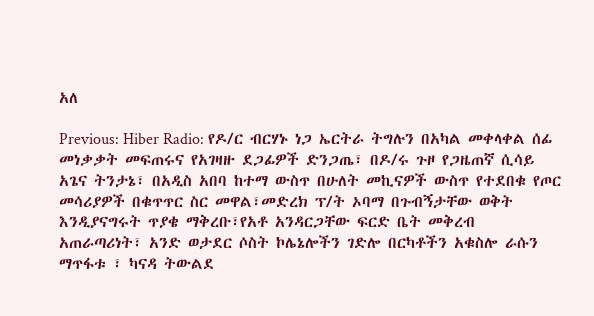አለ

Previous: Hiber Radio: የዶ/ር ብርሃኑ ነጋ ኤርትራ ትግሉን በአካል መቀላቀል ሰፊ መነቃቃት መፍጠሩና የአገዛዙ ደጋፊዎች ድንጋጤ፣ በዶ/ሩ ጉዞ የጋዜጠኛ ሲሳይ አጌና ትንታኔ፣ በአዲስ አበባ ከተማ ውስጥ በሁለት መኪናዎች ውስጥ የተደበቁ የጦር መሳሪያዎች በቁጥጥር ስር መዋል፣መድረክ ፕ/ት ኦባማ በጉብኝታቸው ወቅት እንዲያናግሩት ጥያቄ ማቅረቡ፣የአቶ አንዳርጋቸው ፍርድ ቤት መቅረብ አጠራጣሪነት፣ አንድ ወታደር ሶስት ኮሌኔሎችን ገድሎ በርካቶችን አቁስሎ ራሱን ማጥፋቱ ፣ ካናዳ ትውልደ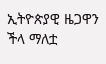ኢትዮጵያዊ ዜጋዋን ችላ ማለቷ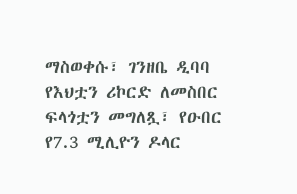ማስወቀሱ፣ ገንዘቤ ዲባባ የእህቷን ሪኮርድ ለመስበር ፍላጎቷን መግለጿ፣ የዑበር የ7.3 ሚሊዮን ዶላር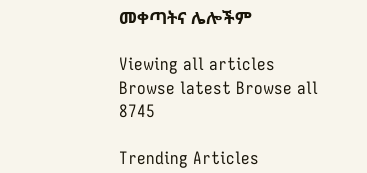መቀጣትና ሌሎችም

Viewing all articles
Browse latest Browse all 8745

Trending Articles